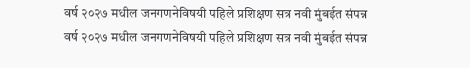वर्ष २०२७ मधील जनगणनेविषयी पहिले प्रशिक्षण सत्र नवी मुंबईत संपन्न
वर्ष २०२७ मधील जनगणनेविषयी पहिले प्रशिक्षण सत्र नवी मुंबईत संपन्न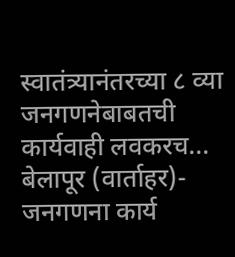स्वातंत्र्यानंतरच्या ८ व्या जनगणनेबाबतची कार्यवाही लवकरच...
बेलापूर (वार्ताहर)- जनगणना कार्य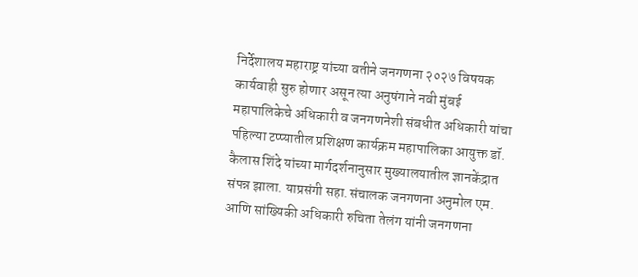निर्देशालय महाराष्ट्र यांच्या वतीने जनगणना २०२७ विषयक कार्यवाही सुरु होणार असून त्या अनुषंगाने नवी मुंबई महापालिकेचे अधिकारी व जनगणनेशी संबधीत अधिकारी यांचा पहिल्या टप्प्यातील प्रशिक्षण कार्यक्रम महापालिका आयुक्त डॉ. कैलास शिंदे यांच्या मार्गदर्शनानुसार मुख्यालयातील ज्ञानकेंद्रात संपन्न झाला. याप्रसंगी सहा.संचालक जनगणना अनुमोल एम. आणि सांख्यिकी अधिकारी रुचिता तेलंग यांनी जनगणना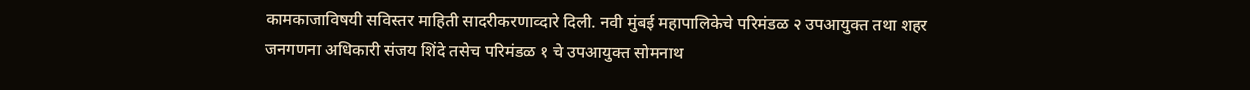कामकाजाविषयी सविस्तर माहिती सादरीकरणाव्दारे दिली. नवी मुंबई महापालिकेचे परिमंडळ २ उपआयुक्त तथा शहर जनगणना अधिकारी संजय शिंदे तसेच परिमंडळ १ चे उपआयुक्त सोमनाथ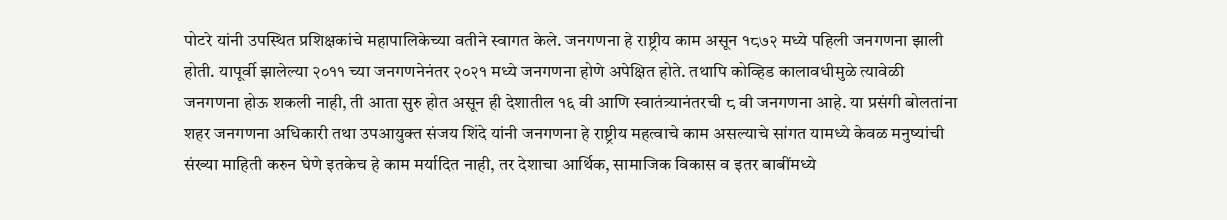पोटरे यांनी उपस्थित प्रशिक्षकांचे महापालिकेच्या वतीने स्वागत केले. जनगणना हे राष्ट्रीय काम असून १८७२ मध्ये पहिली जनगणना झाली होती. यापूर्वी झालेल्या २०११ च्या जनगणनेनंतर २०२१ मध्ये जनगणना होणे अपेक्षित होते. तथापि कोव्हिड कालावधीमुळे त्यावेळी जनगणना होऊ शकली नाही, ती आता सुरु होत असून ही देशातील १६ वी आणि स्वातंत्र्यानंतरची ८ वी जनगणना आहे. या प्रसंगी बोलतांना शहर जनगणना अधिकारी तथा उपआयुक्त संजय शिंदे यांनी जनगणना हे राष्ट्रीय महत्वाचे काम असल्याचे सांगत यामध्ये केवळ मनुष्यांची संख्या माहिती करुन घेणे इतकेच हे काम मर्यादित नाही, तर देशाचा आर्थिक, सामाजिक विकास व इतर बाबींमध्ये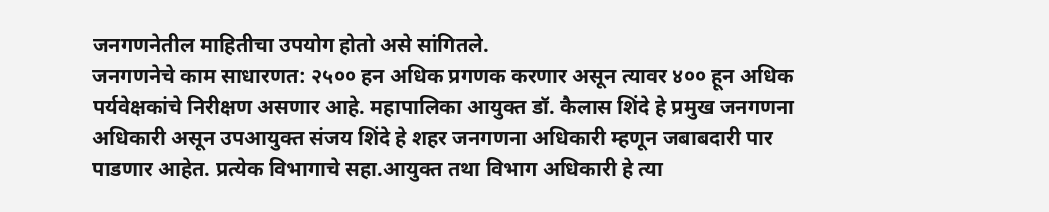जनगणनेतील माहितीचा उपयोग होतो असे सांगितले.
जनगणनेचे काम साधारणत: २५०० हन अधिक प्रगणक करणार असून त्यावर ४०० हून अधिक पर्यवेक्षकांचे निरीक्षण असणार आहे. महापालिका आयुक्त डॉ. कैलास शिंदे हे प्रमुख जनगणना अधिकारी असून उपआयुक्त संजय शिंदे हे शहर जनगणना अधिकारी म्हणून जबाबदारी पार पाडणार आहेत. प्रत्येक विभागाचे सहा.आयुक्त तथा विभाग अधिकारी हे त्या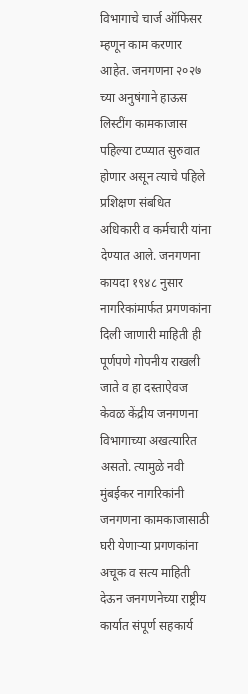विभागाचे चार्ज ऑफिसर म्हणून काम करणार आहेत. जनगणना २०२७ च्या अनुषंगाने हाऊस लिस्टींग कामकाजास पहिल्या टप्प्यात सुरुवात होणार असून त्याचे पहिले प्रशिक्षण संबधित अधिकारी व कर्मचारी यांना देण्यात आले. जनगणना कायदा १९४८ नुसार नागरिकांमार्फत प्रगणकांना दिली जाणारी माहिती ही पूर्णपणे गोपनीय राखली जाते व हा दस्ताऐवज केवळ केंद्रीय जनगणना विभागाच्या अखत्यारित असतो. त्यामुळे नवी मुंबईकर नागरिकांनी जनगणना कामकाजासाठी घरी येणाऱ्या प्रगणकांना अचूक व सत्य माहिती देऊन जनगणनेच्या राष्ट्रीय कार्यात संपूर्ण सहकार्य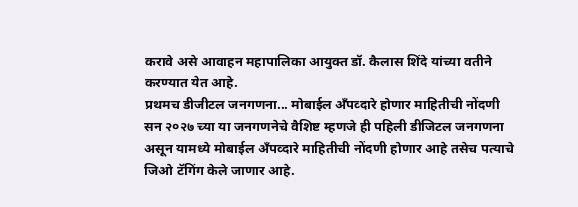करावे असे आवाहन महापालिका आयुक्त डॉ. कैलास शिंदे यांच्या वतीने करण्यात येत आहे.
प्रथमच डीजीटल जनगणना... मोबाईल अँपव्दारे होणार माहितीची नोंदणी
सन २०२७ च्या या जनगणनेचे वैशिष्ट म्हणजे ही पहिली डीजिटल जनगणना असून यामध्ये मोबाईल अँपव्दारे माहितीची नोंदणी होणार आहे तसेच पत्याचे जिओ टॅगिंग केले जाणार आहे.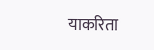याकरिता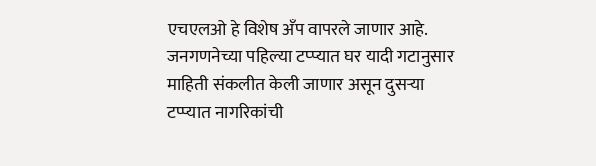एचएलओ हे विशेष अँप वापरले जाणार आहे. जनगणनेच्या पहिल्या टप्प्यात घर यादी गटानुसार माहिती संकलीत केली जाणार असून दुसऱ्या टप्प्यात नागरिकांची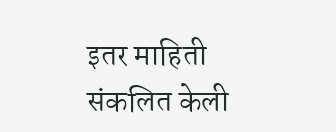इतर माहिती संकलित केली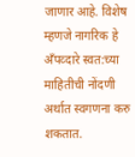जाणार आहे. विशेष म्हणजे नागरिक हे अँपव्दारे स्वत:च्या माहितीची नोंदणी अर्थात स्वगणना करु शकतात.